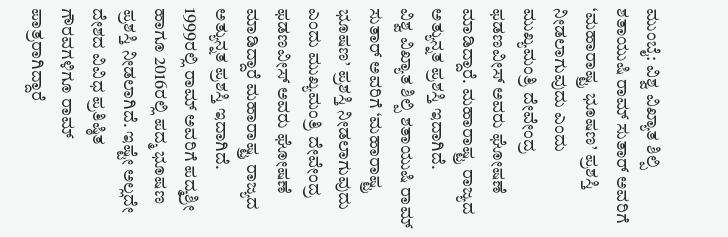ಮುಂಬೈ: ವಿಶ್ವ ವಿಖ್ಯಾತ ಶಿಲ್ಪಿ ಶತಾಯುಷಿ ರಾಮ್ ಸುತಾರ್ ಅವರಿಗೆ ‘ಮಹಾರಾಷ್ಟ್ರ ಭೂಷಣ’ ಪ್ರಶಸ್ತಿ ನೀಡಲಾಗುವುದು ಎಂದು ಮುಖ್ಯಮಂತ್ರಿ ದೇವೇಂದ್ರ ಫಡಣವೀಸ್ ಅವರು ಘೋಷಣೆ ಮಾಡಿದ್ದಾರೆ. ಮಹಾರಾಷ್ಟ್ರ ರಾಜ್ಯದ ಅತ್ಯುನ್ನತ ಪ್ರಶಸ್ತಿ ಇದಾಗಿದೆ.
ವಿಶ್ವ ವಿಖ್ಯಾತ ಶಿಲ್ಪಿ ಶತಾಯುಷಿ ರಾಮ್ ಸುತಾರ್ ಅವರಿಗೆ ‘ಮಹಾರಾಷ್ಟ್ರ ಭೂಷಣ’ ಪ್ರಶಸ್ತಿ ನೀಡಲಾಗುವುದು ಎಂದು ಮುಖ್ಯಮಂತ್ರಿ ದೇವೇಂದ್ರ ಫಡಣವೀಸ್ ಅವರು ಘೋಷಣೆ ಮಾಡಿದ್ದಾರೆ ಮಹಾರಾಷ್ಟ್ರ ರಾಜ್ಯದ ಅತ್ಯುನ್ನತ ಪ್ರಶಸ್ತಿ ಇದಾಗಿದೆ.
1999ರಲ್ಲಿ ರಾಮ್ ಅವರಿಗೆ ಪದ್ಮಶ್ರೀ ಹಾಗೂ 2016ರಲ್ಲಿ ಪದ್ಮ ಭೂಷಣ ಪ್ರಶಸ್ತಿ ನೀಡಲಾಗಿದೆ. ಇಷ್ಟೇ ಅಲ್ಲದೇ ದೇಶದ ವಿವಿಧ ಪ್ರತಿಷ್ಠಿತ ಗೌರವಗಳಿಗೂ ರಾಮ್ ಪಾತ್ರರಾಗಿದ್ದಾರೆ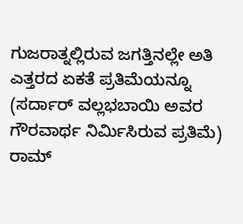ಗುಜರಾತ್ನಲ್ಲಿರುವ ಜಗತ್ತಿನಲ್ಲೇ ಅತಿ ಎತ್ತರದ ಏಕತೆ ಪ್ರತಿಮೆಯನ್ನೂ (ಸರ್ದಾರ್ ವಲ್ಲಭಬಾಯಿ ಅವರ ಗೌರವಾರ್ಥ ನಿರ್ಮಿಸಿರುವ ಪ್ರತಿಮೆ) ರಾಮ್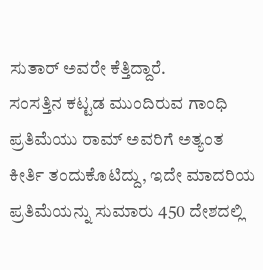ಸುತಾರ್ ಅವರೇ ಕೆತ್ತಿದ್ದಾರೆ.
ಸಂಸತ್ತಿನ ಕಟ್ಟಡ ಮುಂದಿರುವ ಗಾಂಧಿ ಪ್ರತಿಮೆಯು ರಾಮ್ ಅವರಿಗೆ ಅತ್ಯಂತ ಕೀರ್ತಿ ತಂದುಕೊಟಿದ್ದು, ಇದೇ ಮಾದರಿಯ ಪ್ರತಿಮೆಯನ್ನು ಸುಮಾರು 450 ದೇಶದಲ್ಲಿ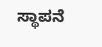ಸ್ಥಾಪನೆ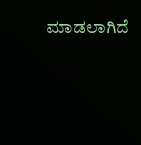ಮಾಡಲಾಗಿದೆ